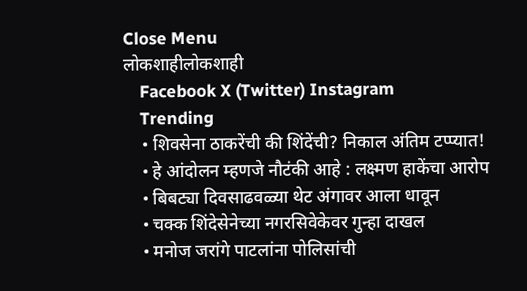Close Menu
लोकशाहीलोकशाही
    Facebook X (Twitter) Instagram
    Trending
    • शिवसेना ठाकरेंची की शिंदेंची? निकाल अंतिम टप्प्यात!
    • हे आंदोलन म्हणजे नौटंकी आहे : लक्ष्मण हाकेंचा आरोप
    • बिबट्या दिवसाढवळ्या थेट अंगावर आला धावून
    • चक्क शिंदेसेनेच्या नगरसिवेकेवर गुन्हा दाखल
    • मनोज जरांगे पाटलांना पोलिसांची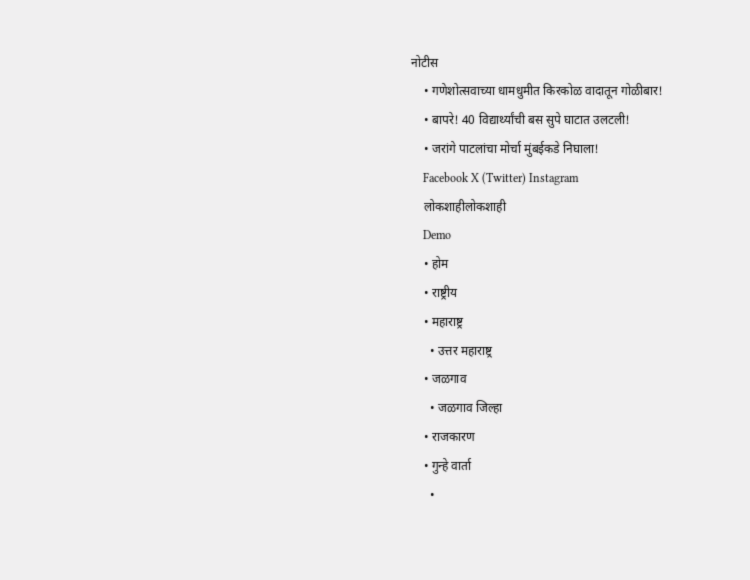नोटीस
    • गणेशोत्सवाच्या धामधुमीत किरकोळ वादातून गोळीबार!
    • बापरे! 40 विद्यार्थ्यांची बस सुपे घाटात उलटली!
    • जरांगे पाटलांचा मोर्चा मुंबईकडे निघाला!
    Facebook X (Twitter) Instagram
    लोकशाहीलोकशाही
    Demo
    • होम
    • राष्ट्रीय
    • महाराष्ट्र
      • उत्तर महाराष्ट्र
    • जळगाव
      • जळगाव जिल्हा
    • राजकारण
    • गुन्हे वार्ता
      •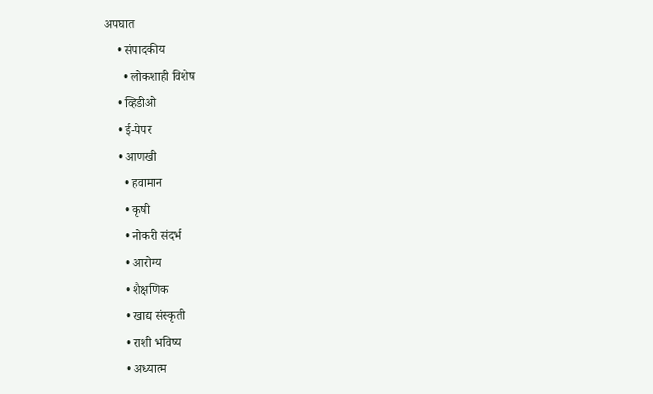अपघात
    • संपादकीय
      • लोकशाही विशेष
    • व्हिडीओ
    • ई-पेपर
    • आणखी
      • हवामान
      • कृषी
      • नोकरी संदर्भ
      • आरोग्य
      • शैक्षणिक
      • खाद्य संस्कृती
      • राशी भविष्य
      • अध्यात्म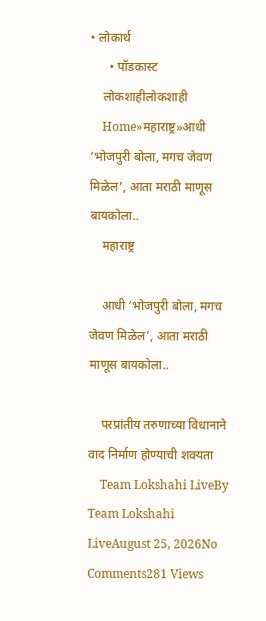• लोकार्थ
      • पॉडकास्ट
    लोकशाहीलोकशाही
    Home»महाराष्ट्र»आधी ‘भोजपुरी बोला, मगच जेवण मिळेल’, आता मराठी माणूस बायकोला..
    महाराष्ट्र

    आधी ‘भोजपुरी बोला, मगच जेवण मिळेल’, आता मराठी माणूस बायकोला..

    परप्रांतीय तरुणाच्या विधानाने वाद निर्माण होण्याची शक्यता
    Team Lokshahi LiveBy Team Lokshahi LiveAugust 25, 2026No Comments281 Views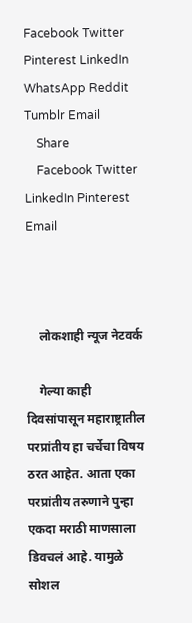Facebook Twitter Pinterest LinkedIn WhatsApp Reddit Tumblr Email
    Share
    Facebook Twitter LinkedIn Pinterest Email



    लोकशाही न्यूज नेटवर्क

    गेल्या काही दिवसांपासून महाराष्ट्रातील परप्रांतीय हा चर्चेचा विषय ठरत आहेत. आता एका परप्रांतीय तरुणाने पुन्हा एकदा मराठी माणसाला डिवचलं आहे. यामुळे सोशल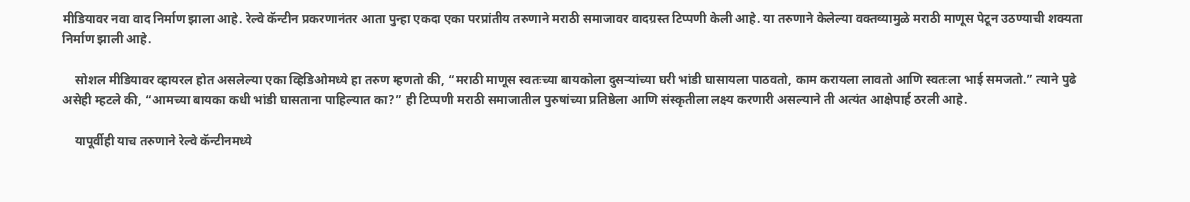मीडियावर नवा वाद निर्माण झाला आहे. रेल्वे कॅन्टीन प्रकरणानंतर आता पुन्हा एकदा एका परप्रांतीय तरुणाने मराठी समाजावर वादग्रस्त टिप्पणी केली आहे. या तरुणाने केलेल्या वक्तव्यामुळे मराठी माणूस पेटून उठण्याची शक्यता निर्माण झाली आहे.

    सोशल मीडियावर व्हायरल होत असलेल्या एका व्हिडिओमध्ये हा तरुण म्हणतो की, “मराठी माणूस स्वतःच्या बायकोला दुसऱ्यांच्या घरी भांडी घासायला पाठवतो, काम करायला लावतो आणि स्वतःला भाई समजतो.” त्याने पुढे असेही म्हटले की, “आमच्या बायका कधी भांडी घासताना पाहिल्यात का?” ही टिप्पणी मराठी समाजातील पुरुषांच्या प्रतिष्ठेला आणि संस्कृतीला लक्ष्य करणारी असल्याने ती अत्यंत आक्षेपार्ह ठरली आहे.

    यापूर्वीही याच तरुणाने रेल्वे कॅन्टीनमध्ये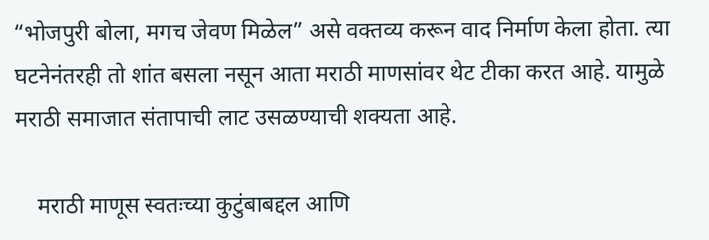“भोजपुरी बोला, मगच जेवण मिळेल” असे वक्तव्य करून वाद निर्माण केला होता. त्या घटनेनंतरही तो शांत बसला नसून आता मराठी माणसांवर थेट टीका करत आहे. यामुळे मराठी समाजात संतापाची लाट उसळण्याची शक्यता आहे.

    मराठी माणूस स्वतःच्या कुटुंबाबद्दल आणि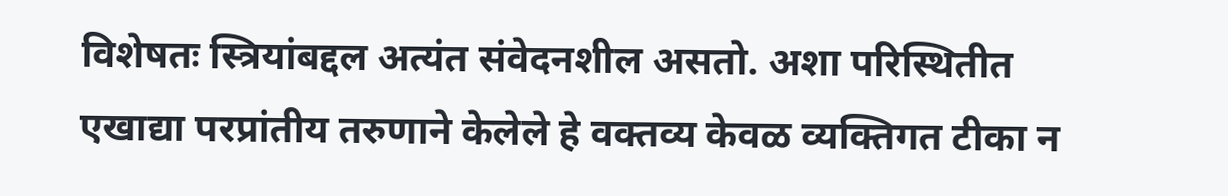विशेषतः स्त्रियांबद्दल अत्यंत संवेदनशील असतो. अशा परिस्थितीत एखाद्या परप्रांतीय तरुणाने केलेले हे वक्तव्य केवळ व्यक्तिगत टीका न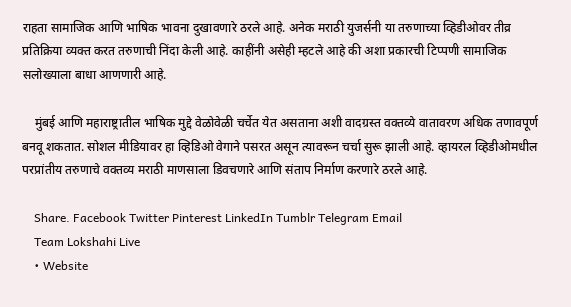राहता सामाजिक आणि भाषिक भावना दुखावणारे ठरले आहे. अनेक मराठी युजर्सनी या तरुणाच्या व्हिडीओवर तीव्र प्रतिक्रिया व्यक्त करत तरुणाची निंदा केली आहे. काहींनी असेही म्हटले आहे की अशा प्रकारची टिप्पणी सामाजिक सलोख्याला बाधा आणणारी आहे.

    मुंबई आणि महाराष्ट्रातील भाषिक मुद्दे वेळोवेळी चर्चेत येत असताना अशी वादग्रस्त वक्तव्ये वातावरण अधिक तणावपूर्ण बनवू शकतात. सोशल मीडियावर हा व्हिडिओ वेगाने पसरत असून त्यावरून चर्चा सुरू झाली आहे. व्हायरल व्हिडीओमधील परप्रांतीय तरुणाचे वक्तव्य मराठी माणसाला डिवचणारे आणि संताप निर्माण करणारे ठरले आहे.

    Share. Facebook Twitter Pinterest LinkedIn Tumblr Telegram Email
    Team Lokshahi Live
    • Website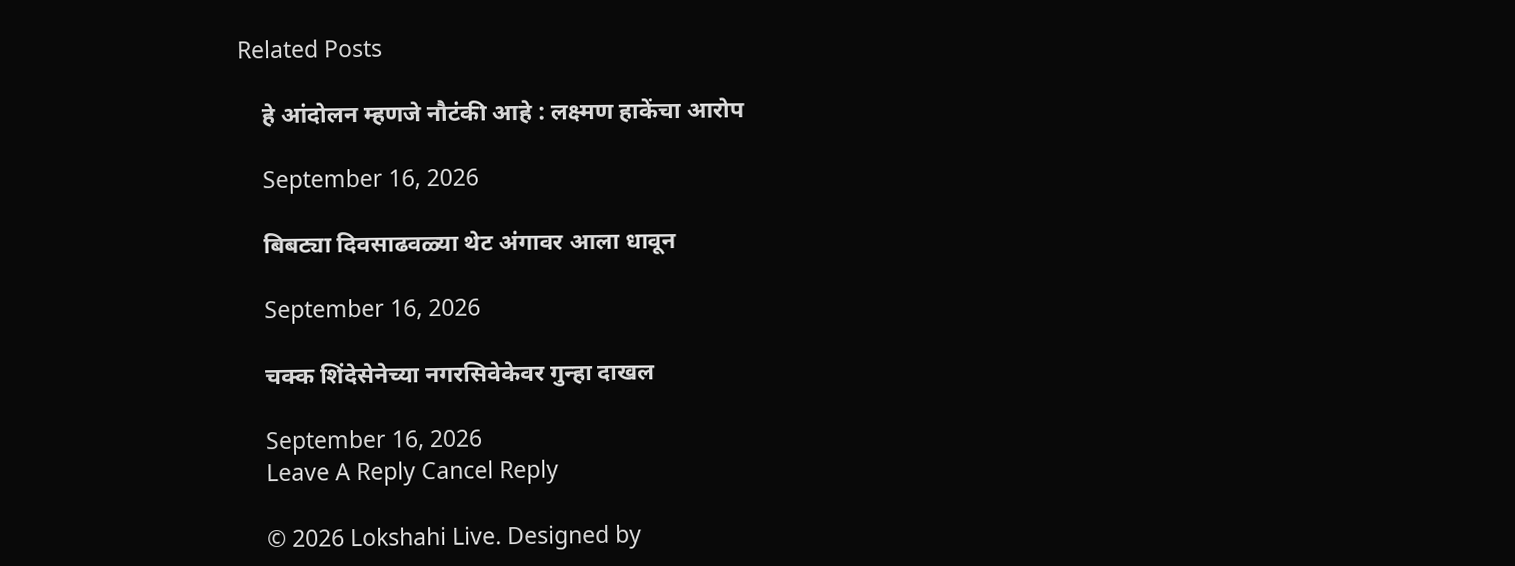Related Posts

    हे आंदोलन म्हणजे नौटंकी आहे : लक्ष्मण हाकेंचा आरोप

    September 16, 2026

    बिबट्या दिवसाढवळ्या थेट अंगावर आला धावून

    September 16, 2026

    चक्क शिंदेसेनेच्या नगरसिवेकेवर गुन्हा दाखल

    September 16, 2026
    Leave A Reply Cancel Reply

    © 2026 Lokshahi Live. Designed by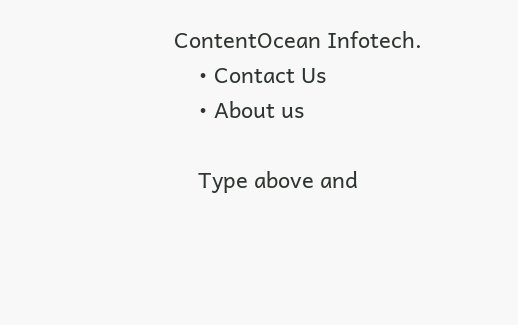ContentOcean Infotech.
    • Contact Us
    • About us

    Type above and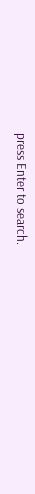press Enter to search.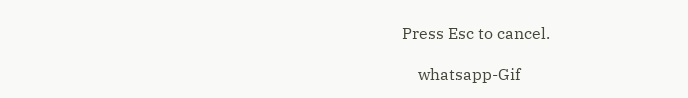Press Esc to cancel.

    whatsapp-Gif